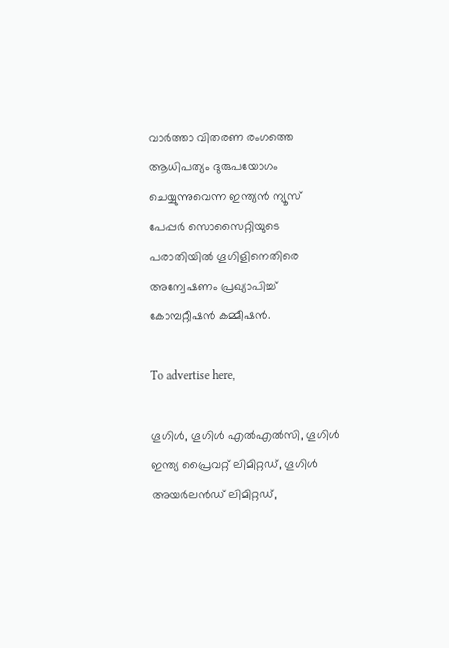വാര്‍ത്താ വിതരണ രംഗത്തെ ആധിപത്യം ദുരുപയോഗം ചെയ്യുന്നുവെന്ന ഇന്ത്യന്‍ ന്യൂസ് പേപ്പര്‍ സൊസൈറ്റിയുടെ പരാതിയില്‍ ഗൂഗിളിനെതിരെ അന്വേഷണം പ്രഖ്യാപിച്ച് കോമ്പറ്റീഷന്‍ കമ്മീഷന്‍.

To advertise here,

ഗൂഗിള്‍, ഗൂഗിള്‍ എല്‍എല്‍സി, ഗൂഗിള്‍ ഇന്ത്യ പ്രൈവറ്റ് ലിമിറ്റഡ്, ഗൂഗിള്‍ അയര്‍ലന്‍ഡ് ലിമിറ്റഡ്,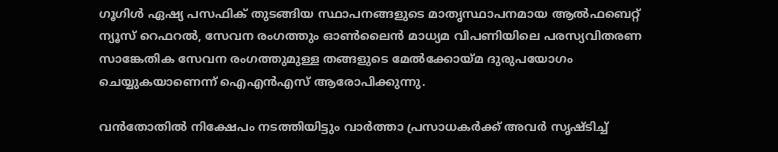ഗൂഗിള്‍ ഏഷ്യ പസഫിക് തുടങ്ങിയ സ്ഥാപനങ്ങളുടെ മാതൃസ്ഥാപനമായ ആല്‍ഫബെറ്റ് ന്യൂസ് റെഫറല്‍, സേവന രംഗത്തും ഓണ്‍ലൈന്‍ മാധ്യമ വിപണിയിലെ പരസ്യവിതരണ സാങ്കേതിക സേവന രംഗത്തുമുള്ള തങ്ങളുടെ മേല്‍ക്കോയ്മ ദുരുപയോഗം ചെയ്യുകയാണെന്ന് ഐഎന്‍എസ് ആരോപിക്കുന്നു.

വന്‍തോതില്‍ നിക്ഷേപം നടത്തിയിട്ടും വാര്‍ത്താ പ്രസാധകര്‍ക്ക് അവര്‍ സൃഷ്ടിച്ച്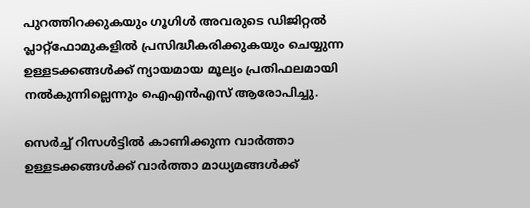പുറത്തിറക്കുകയും ഗൂഗിള്‍ അവരുടെ ഡിജിറ്റല്‍ പ്ലാറ്റ്‌ഫോമുകളില്‍ പ്രസിദ്ധീകരിക്കുകയും ചെയ്യുന്ന ഉള്ളടക്കങ്ങള്‍ക്ക് ന്യായമായ മൂല്യം പ്രതിഫലമായി നല്‍കുന്നില്ലെന്നും ഐഎന്‍എസ് ആരോപിച്ചു.

സെര്‍ച്ച് റിസള്‍ട്ടില്‍ കാണിക്കുന്ന വാര്‍ത്താ ഉള്ളടക്കങ്ങള്‍ക്ക് വാര്‍ത്താ മാധ്യമങ്ങള്‍ക്ക്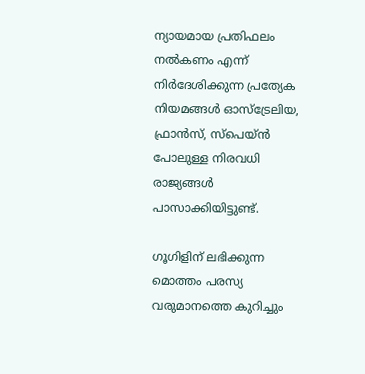ന്യായമായ പ്രതിഫലം നല്‍കണം എന്ന് നിര്‍ദേശിക്കുന്ന പ്രത്യേക നിയമങ്ങള്‍ ഓസ്‌ട്രേലിയ, ഫ്രാന്‍സ്, സ്‌പെയ്ന്‍ പോലുള്ള നിരവധി രാജ്യങ്ങള്‍ പാസാക്കിയിട്ടുണ്ട്.

ഗൂഗിളിന് ലഭിക്കുന്ന മൊത്തം പരസ്യ വരുമാനത്തെ കുറിച്ചും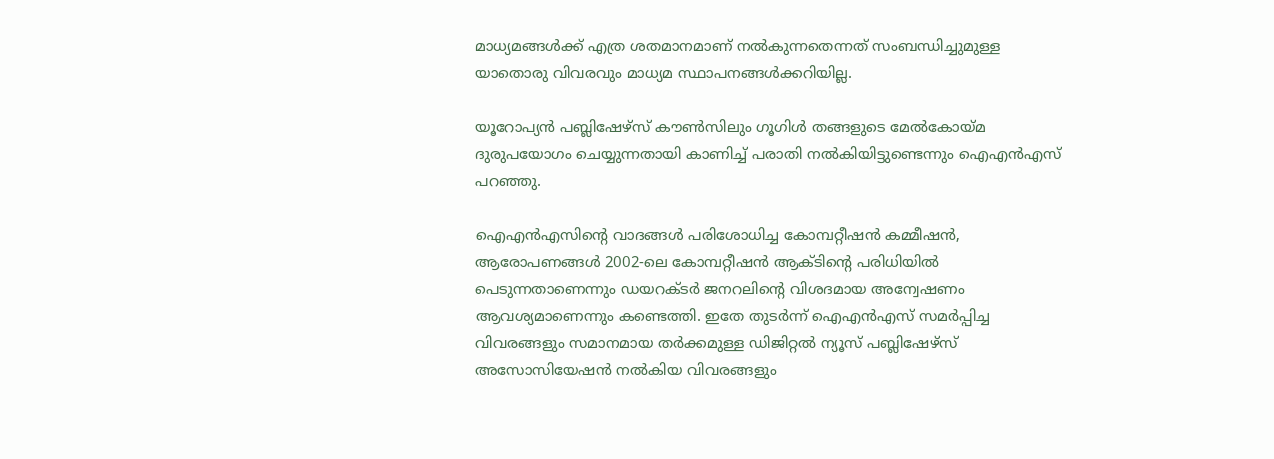മാധ്യമങ്ങള്‍ക്ക് എത്ര ശതമാനമാണ് നല്‍കുന്നതെന്നത് സംബന്ധിച്ചുമുള്ള യാതൊരു വിവരവും മാധ്യമ സ്ഥാപനങ്ങള്‍ക്കറിയില്ല.

യൂറോപ്യന്‍ പബ്ലിഷേഴ്‌സ് കൗണ്‍സിലും ഗൂഗിള്‍ തങ്ങളുടെ മേല്‍കോയ്മ ദുരുപയോഗം ചെയ്യുന്നതായി കാണിച്ച് പരാതി നല്‍കിയിട്ടുണ്ടെന്നും ഐഎന്‍എസ് പറഞ്ഞു.

ഐഎന്‍എസിന്റെ വാദങ്ങള്‍ പരിശോധിച്ച കോമ്പറ്റീഷന്‍ കമ്മീഷന്‍, ആരോപണങ്ങള്‍ 2002-ലെ കോമ്പറ്റീഷന്‍ ആക്ടിന്റെ പരിധിയില്‍ പെടുന്നതാണെന്നും ഡയറക്ടര്‍ ജനറലിന്റെ വിശദമായ അന്വേഷണം ആവശ്യമാണെന്നും കണ്ടെത്തി. ഇതേ തുടര്‍ന്ന് ഐഎന്‍എസ് സമര്‍പ്പിച്ച വിവരങ്ങളും സമാനമായ തര്‍ക്കമുള്ള ഡിജിറ്റല്‍ ന്യൂസ് പബ്ലിഷേഴ്സ് അസോസിയേഷന്‍ നല്‍കിയ വിവരങ്ങളും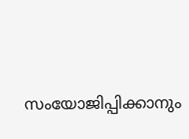സംയോജിപ്പിക്കാനും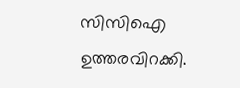സിസിഐ  ഉത്തരവിറക്കി.